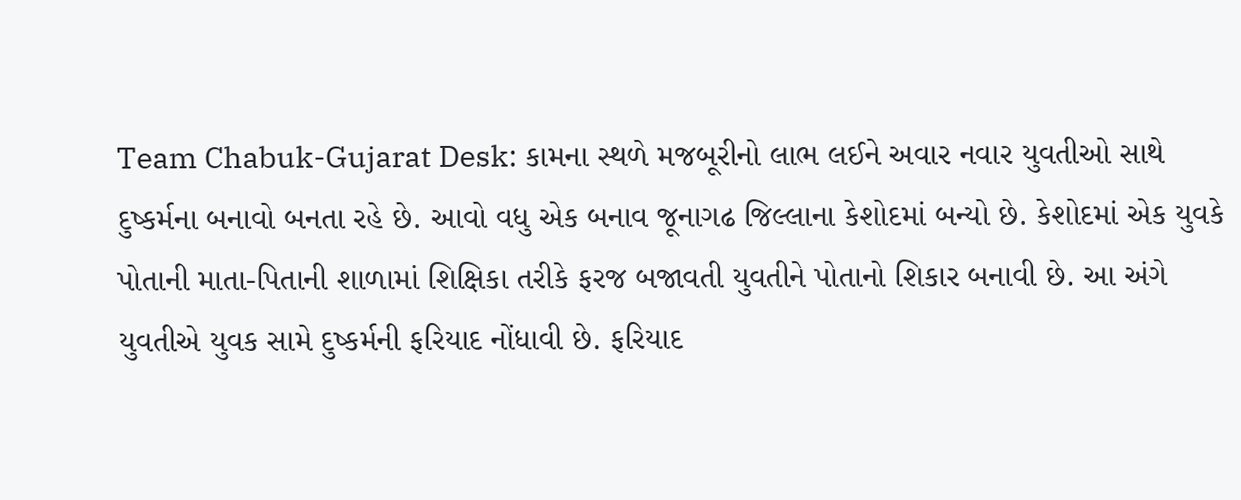Team Chabuk-Gujarat Desk: કામના સ્થળે મજબૂરીનો લાભ લઈને અવાર નવાર યુવતીઓ સાથે દુષ્કર્મના બનાવો બનતા રહે છે. આવો વધુ એક બનાવ જૂનાગઢ જિલ્લાના કેશોદમાં બન્યો છે. કેશોદમાં એક યુવકે પોતાની માતા-પિતાની શાળામાં શિક્ષિકા તરીકે ફરજ બજાવતી યુવતીને પોતાનો શિકાર બનાવી છે. આ અંગે યુવતીએ યુવક સામે દુષ્કર્મની ફરિયાદ નોંધાવી છે. ફરિયાદ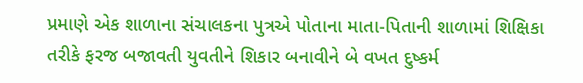પ્રમાણે એક શાળાના સંચાલકના પુત્રએ પોતાના માતા-પિતાની શાળામાં શિક્ષિકા તરીકે ફરજ બજાવતી યુવતીને શિકાર બનાવીને બે વખત દુષ્કર્મ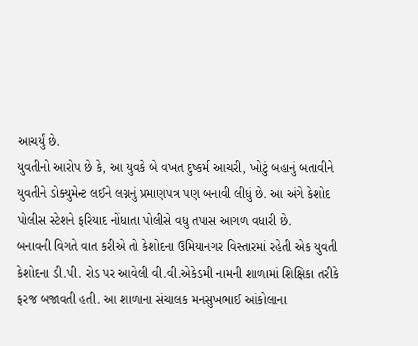આચર્યું છે.
યુવતીનો આરોપ છે કે, આ યુવકે બે વખત દુષ્કર્મ આચરી, ખોટું બહાનું બતાવીને યુવતીને ડોક્યુમેન્ટ લઈને લગ્નનું પ્રમાણપત્ર પણ બનાવી લીધું છે. આ અંગે કેશોદ પોલીસ સ્ટેશને ફરિયાદ નોંધાતા પોલીસે વધુ તપાસ આગળ વધારી છે.
બનાવની વિગતે વાત કરીએ તો કેશોદના ઉમિયાનગર વિસ્તારમાં રહેતી એક યુવતી કેશોદના ડી.પી. રોડ પર આવેલી વી.વી.એકેડમી નામની શાળામાં શિક્ષિકા તરીકે ફરજ બજાવતી હતી. આ શાળાના સંચાલક મનસુખભાઈ આંકોલાના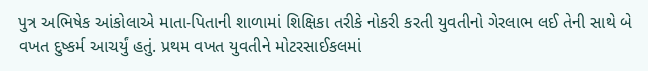પુત્ર અભિષેક આંકોલાએ માતા-પિતાની શાળામાં શિક્ષિકા તરીકે નોકરી કરતી યુવતીનો ગેરલાભ લઈ તેની સાથે બે વખત દુષ્કર્મ આચર્યું હતું. પ્રથમ વખત યુવતીને મોટરસાઈકલમાં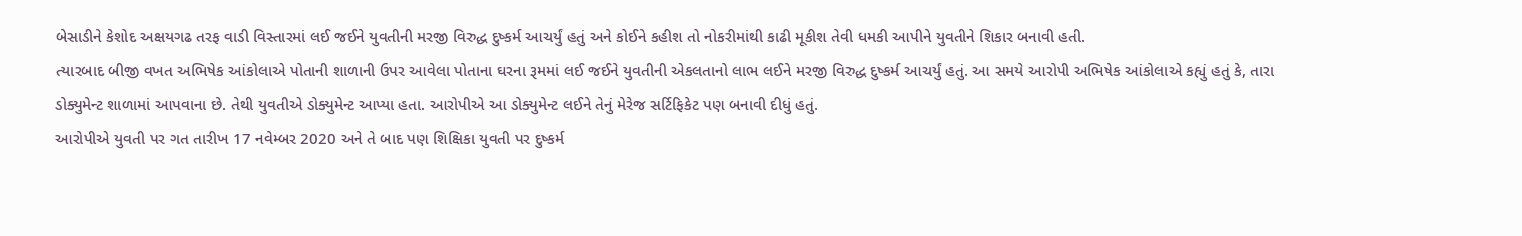બેસાડીને કેશોદ અક્ષયગઢ તરફ વાડી વિસ્તારમાં લઈ જઈને યુવતીની મરજી વિરુદ્ધ દુષ્કર્મ આચર્યું હતું અને કોઈને કહીશ તો નોકરીમાંથી કાઢી મૂકીશ તેવી ધમકી આપીને યુવતીને શિકાર બનાવી હતી.
ત્યારબાદ બીજી વખત અભિષેક આંકોલાએ પોતાની શાળાની ઉપર આવેલા પોતાના ઘરના રૂમમાં લઈ જઈને યુવતીની એકલતાનો લાભ લઈને મરજી વિરુદ્ધ દુષ્કર્મ આચર્યું હતું. આ સમયે આરોપી અભિષેક આંકોલાએ કહ્યું હતું કે, તારા ડોક્યુમેન્ટ શાળામાં આપવાના છે. તેથી યુવતીએ ડોક્યુમેન્ટ આપ્યા હતા. આરોપીએ આ ડોક્યુમેન્ટ લઈને તેનું મેરેજ સર્ટિફિકેટ પણ બનાવી દીધું હતું.
આરોપીએ યુવતી પર ગત તારીખ 17 નવેમ્બર 2020 અને તે બાદ પણ શિક્ષિકા યુવતી પર દુષ્કર્મ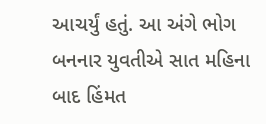આચર્યું હતું. આ અંગે ભોગ બનનાર યુવતીએ સાત મહિના બાદ હિંમત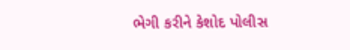ભેગી કરીને કેશોદ પોલીસ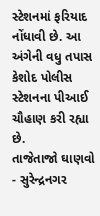સ્ટેશનમાં ફરિયાદ નોંધાવી છે. આ અંગેની વધુ તપાસ કેશોદ પોલીસ સ્ટેશનના પીઆઈ ચૌહાણ કરી રહ્યા છે.
તાજેતાજો ઘાણવો
- સુરેન્દ્રનગર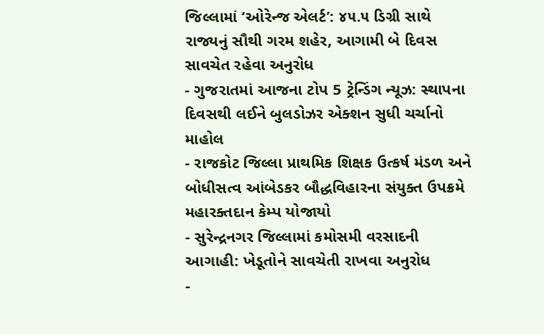જિલ્લામાં ‘ઓરેન્જ એલર્ટ’: ૪૫.૫ ડિગ્રી સાથે રાજ્યનું સૌથી ગરમ શહેર, આગામી બે દિવસ સાવચેત રહેવા અનુરોધ
- ગુજરાતમાં આજના ટોપ 5 ટ્રેન્ડિંગ ન્યૂઝ: સ્થાપના દિવસથી લઈને બુલડોઝર એક્શન સુધી ચર્ચાનો માહોલ
- રાજકોટ જિલ્લા પ્રાથમિક શિક્ષક ઉત્કર્ષ મંડળ અને બોધીસત્વ આંબેડકર બૌદ્ધવિહારના સંયુક્ત ઉપક્રમે મહારક્તદાન કેમ્પ યોજાયો
- સુરેન્દ્રનગર જિલ્લામાં કમોસમી વરસાદની આગાહી: ખેડૂતોને સાવચેતી રાખવા અનુરોધ
-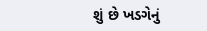શું છે ખડગેનું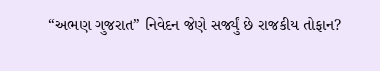“અભણ ગુજરાત” નિવેદન જેણે સર્જ્યું છે રાજકીય તોફાન?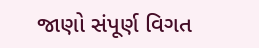જાણો સંપૂર્ણ વિગત